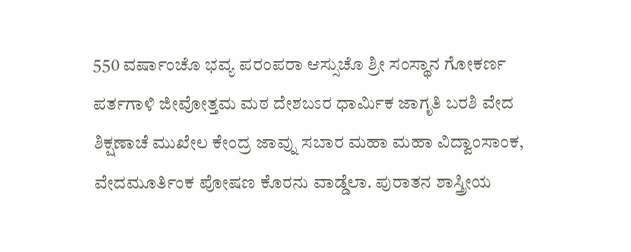550 ವರ್ಷಾಂಚೊ ಭವ್ಯ ಪರಂಪರಾ ಆಸ್ಸುಚೊ ಶ್ರೀ ಸಂಸ್ಥಾನ ಗೋಕರ್ಣ ಪರ್ತಗಾಳಿ ಜೀವೋತ್ತಮ ಮಠ ದೇಶಬಽರ ಧಾರ್ಮಿಕ ಜಾಗೃತಿ ಬರಶಿ ವೇದ ಶಿಕ್ಷಣಾಚೆ ಮುಖೇಲ ಕೇಂದ್ರ ಜಾವ್ನು ಸಬಾರ ಮಹಾ ಮಹಾ ವಿದ್ವಾಂಸಾಂಕ, ವೇದಮೂರ್ತಿಂಕ ಪೋಷಣ ಕೊರನು ವಾಡ್ಡೆಲಾ. ಪುರಾತನ ಶಾಸ್ತ್ರೀಯ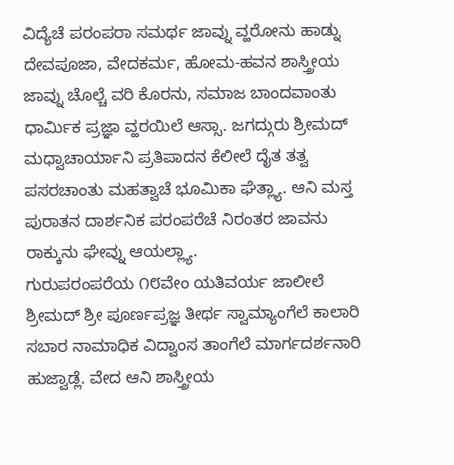ವಿದ್ಯೆಚೆ ಪರಂಪರಾ ಸಮರ್ಥ ಜಾವ್ನು ವ್ಹರೋನು ಹಾಡ್ನು ದೇವಪೂಜಾ, ವೇದಕರ್ಮ, ಹೋಮ-ಹವನ ಶಾಸ್ತ್ರೀಯ ಜಾವ್ನು ಚೊಲ್ಚೆ ವರಿ ಕೊರನು, ಸಮಾಜ ಬಾಂದವಾಂತು ಧಾರ್ಮಿಕ ಪ್ರಜ್ಞಾ ವ್ಹರಯಿಲೆ ಆಸ್ಸಾ. ಜಗದ್ಗುರು ಶ್ರೀಮದ್ ಮಧ್ವಾಚಾರ್ಯಾನಿ ಪ್ರತಿಪಾದನ ಕೆಲೀಲೆ ದೈತ ತತ್ವ ಪಸರಚಾಂತು ಮಹತ್ವಾಚೆ ಭೂಮಿಕಾ ಘೆತ್ಲ್ಯಾ. ಆನಿ ಮಸ್ತ ಪುರಾತನ ದಾರ್ಶನಿಕ ಪರಂಪರೆಚೆ ನಿರಂತರ ಜಾವನು ರಾಕ್ಕುನು ಘೇವ್ನು ಆಯಲ್ಲ್ಯಾ.
ಗುರುಪರಂಪರೆಯ ೧೮ವೇಂ ಯತಿವರ್ಯ ಜಾಲೀಲೆ ಶ್ರೀಮದ್ ಶ್ರೀ ಪೂರ್ಣಪ್ರಜ್ಞ ತೀರ್ಥ ಸ್ವಾಮ್ಯಾಂಗೆಲೆ ಕಾಲಾರಿ ಸಬಾರ ನಾಮಾಧಿಕ ವಿದ್ವಾಂಸ ತಾಂಗೆಲೆ ಮಾರ್ಗದರ್ಶನಾರಿ ಹುಜ್ವಾಡ್ಲೆ. ವೇದ ಆನಿ ಶಾಸ್ತ್ರೀಯ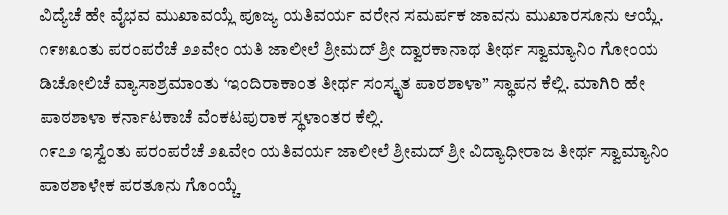ವಿದ್ಯೆಚೆ ಹೇ ವೈಭವ ಮುಖಾವಯ್ಲೆ ಪೂಜ್ಯ ಯತಿವರ್ಯ ವರೇನ ಸಮರ್ಪಕ ಜಾವನು ಮುಖಾರಸೂನು ಆಯ್ಲೆ.
೧೯೫೩ಂತು ಪರಂಪರೆಚೆ ೨೨ವೇಂ ಯತಿ ಜಾಲೀಲೆ ಶ್ರೀಮದ್ ಶ್ರೀ ದ್ವಾರಕಾನಾಥ ತೀರ್ಥ ಸ್ವಾಮ್ಯಾನಿಂ ಗೋಂಯ ಡಿಚೋಲಿಚೆ ವ್ಯಾಸಾಶ್ರಮಾಂತು ‘ಇಂದಿರಾಕಾಂತ ತೀರ್ಥ ಸಂಸ್ಕೃತ ಪಾಠಶಾಳಾ” ಸ್ಥಾಪನ ಕೆಲ್ಲಿ. ಮಾಗಿರಿ ಹೇ ಪಾಠಶಾಳಾ ಕರ್ನಾಟಕಾಚೆ ವೆಂಕಟಪುರಾಕ ಸ್ಥಳಾಂತರ ಕೆಲ್ಲಿ.
೧೯೭೨ ಇಸ್ವೆಂತು ಪರಂಪರೆಚೆ ೨೩ವೇಂ ಯತಿವರ್ಯ ಜಾಲೀಲೆ ಶ್ರೀಮದ್ ಶ್ರೀ ವಿದ್ಯಾಧೀರಾಜ ತೀರ್ಥ ಸ್ವಾಮ್ಯಾನಿಂ ಪಾಠಶಾಳೇಕ ಪರತೂನು ಗೊಂಯ್ಚೆ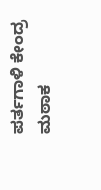ಪರ್ತಗಾಳಿ ಕೇಂದ್ರ ಮಠಾಕ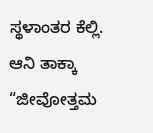ಸ್ಥಳಾಂತರ ಕೆಲ್ಲಿ. ಆನಿ ತಾಕ್ಕಾ “ಜೀವೋತ್ತಮ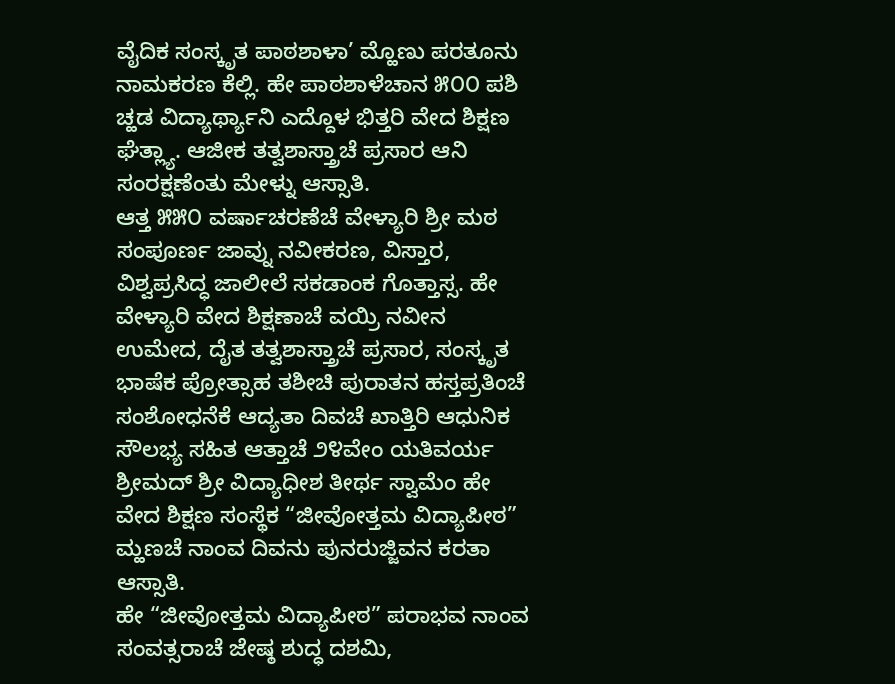ವೈದಿಕ ಸಂಸ್ಕೃತ ಪಾಠಶಾಳಾ’ ಮ್ಹೊಣು ಪರತೂನು ನಾಮಕರಣ ಕೆಲ್ಲಿ. ಹೇ ಪಾಠಶಾಳೆಚಾನ ೫೦೦ ಪಶಿ ಚ್ಹಡ ವಿದ್ಯಾರ್ಥ್ಯಾನಿ ಎದ್ದೊಳ ಭಿತ್ತರಿ ವೇದ ಶಿಕ್ಷಣ ಘೆತ್ಲ್ಯಾ. ಆಜೀಕ ತತ್ವಶಾಸ್ತ್ರಾಚೆ ಪ್ರಸಾರ ಆನಿ ಸಂರಕ್ಷಣೆಂತು ಮೇಳ್ನು ಆಸ್ಸಾತಿ.
ಆತ್ತ ೫೫೦ ವರ್ಷಾಚರಣೆಚೆ ವೇಳ್ಯಾರಿ ಶ್ರೀ ಮಠ ಸಂಪೂರ್ಣ ಜಾವ್ನು ನವೀಕರಣ, ವಿಸ್ತಾರ, ವಿಶ್ವಪ್ರಸಿದ್ಧ ಜಾಲೀಲೆ ಸಕಡಾಂಕ ಗೊತ್ತಾಸ್ಸ. ಹೇ ವೇಳ್ಯಾರಿ ವೇದ ಶಿಕ್ಷಣಾಚೆ ವಯ್ರಿ ನವೀನ ಉಮೇದ, ದೈತ ತತ್ವಶಾಸ್ತ್ರಾಚೆ ಪ್ರಸಾರ, ಸಂಸ್ಕೃತ ಭಾಷೆಕ ಪ್ರೋತ್ಸಾಹ ತಶೀಚಿ ಪುರಾತನ ಹಸ್ತಪ್ರತಿಂಚೆ ಸಂಶೋಧನೆಕೆ ಆದ್ಯತಾ ದಿವಚೆ ಖಾತ್ತಿರಿ ಆಧುನಿಕ ಸೌಲಭ್ಯ ಸಹಿತ ಆತ್ತಾಚೆ ೨೪ವೇಂ ಯತಿವರ್ಯ ಶ್ರೀಮದ್ ಶ್ರೀ ವಿದ್ಯಾಧೀಶ ತೀರ್ಥ ಸ್ವಾಮೆಂ ಹೇ ವೇದ ಶಿಕ್ಷಣ ಸಂಸ್ಥೆಕ “ಜೀವೋತ್ತಮ ವಿದ್ಯಾಪೀಠ” ಮ್ಹಣಚೆ ನಾಂವ ದಿವನು ಪುನರುಜ್ಜಿವನ ಕರತಾ ಆಸ್ಸಾತಿ.
ಹೇ “ಜೀವೋತ್ತಮ ವಿದ್ಯಾಪೀಠ” ಪರಾಭವ ನಾಂವ ಸಂವತ್ಸರಾಚೆ ಜೇಷ್ಠ ಶುದ್ಧ ದಶಮಿ,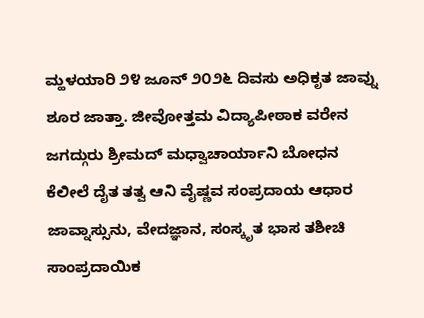ಮ್ಹಳಯಾರಿ ೨೪ ಜೂನ್ ೨೦೨೬ ದಿವಸು ಅಧಿಕೃತ ಜಾವ್ನು ಶೂರ ಜಾತ್ತಾ. ಜೀವೋತ್ತಮ ವಿದ್ಯಾಪೀಠಾಕ ವರೇನ ಜಗದ್ಗುರು ಶ್ರೀಮದ್ ಮಧ್ವಾಚಾರ್ಯಾನಿ ಬೋಧನ ಕೆಲೀಲೆ ದೈತ ತತ್ವ ಆನಿ ವೈಷ್ಣವ ಸಂಪ್ರದಾಯ ಆಧಾರ ಜಾವ್ನಾಸ್ಸುನು, ವೇದಜ್ಞಾನ, ಸಂಸ್ಕೃತ ಭಾಸ ತಶೀಚಿ ಸಾಂಪ್ರದಾಯಿಕ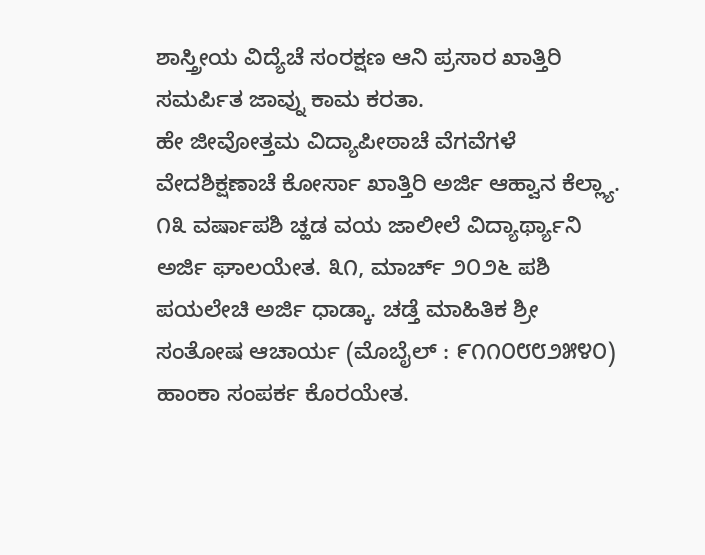ಶಾಸ್ತ್ರೀಯ ವಿದ್ಯೆಚೆ ಸಂರಕ್ಷಣ ಆನಿ ಪ್ರಸಾರ ಖಾತ್ತಿರಿ ಸಮರ್ಪಿತ ಜಾವ್ನು ಕಾಮ ಕರತಾ.
ಹೇ ಜೀವೋತ್ತಮ ವಿದ್ಯಾಪೀಠಾಚೆ ವೆಗವೆಗಳೆ ವೇದಶಿಕ್ಷಣಾಚೆ ಕೋರ್ಸಾ ಖಾತ್ತಿರಿ ಅರ್ಜಿ ಆಹ್ವಾನ ಕೆಲ್ಲ್ಯಾ. ೧೩ ವರ್ಷಾಪಶಿ ಚ್ಹಡ ವಯ ಜಾಲೀಲೆ ವಿದ್ಯಾರ್ಥ್ಯಾನಿ ಅರ್ಜಿ ಘಾಲಯೇತ. ೩೧, ಮಾರ್ಚ್ ೨೦೨೬ ಪಶಿ ಪಯಲೇಚಿ ಅರ್ಜಿ ಧಾಡ್ಕಾ. ಚಡ್ತೆ ಮಾಹಿತಿಕ ಶ್ರೀ ಸಂತೋಷ ಆಚಾರ್ಯ (ಮೊಬೈಲ್ : ೯೧೧೦೮೮೨೫೪೦) ಹಾಂಕಾ ಸಂಪರ್ಕ ಕೊರಯೇತ.